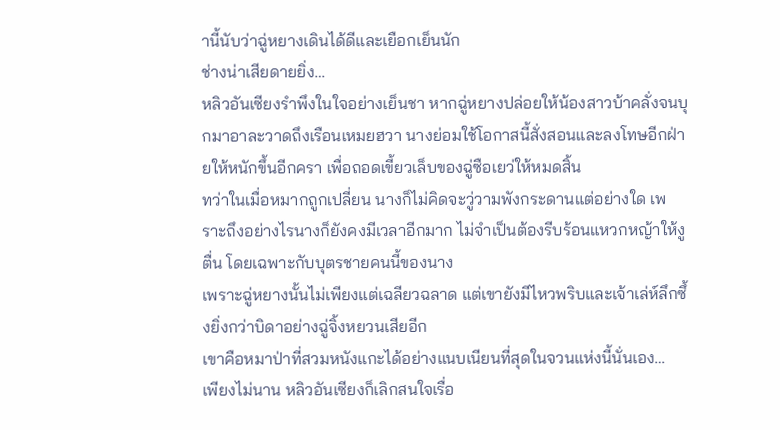านี้นับว่าฉู่หยางเดินได้ดีและเยือกเย็นนัก
ช่างน่าเสียดายยิ่ง…
หลิวอันเซียงรำพึงในใจอย่างเย็นชา หากฉู่หยางปล่อยให้น้องสาวบ้าคลั่งจนบุกมาอาละวาดถึงเรือนเหมยฮวา นางย่อมใช้โอกาสนี้สั่งสอนและลงโทษอีกฝ่ายให้หนักขึ้นอีกครา เพื่อถอดเขี้ยวเล็บของฉู่ซือเยว่ให้หมดสิ้น
ทว่าในเมื่อหมากถูกเปลี่ยน นางก็ไม่คิดจะวู่วามพังกระดานแต่อย่างใด เพราะถึงอย่างไรนางก็ยังคงมีเวลาอีกมาก ไม่จำเป็นต้องรีบร้อนแหวกหญ้าให้งูตื่น โดยเฉพาะกับบุตรชายคนนี้ของนาง
เพราะฉู่หยางนั้นไม่เพียงแต่เฉลียวฉลาด แต่เขายังมีไหวพริบและเจ้าเล่ห์ลึกซึ้งยิ่งกว่าบิดาอย่างฉู่จิ้งหยวนเสียอีก
เขาคือหมาป่าที่สวมหนังแกะได้อย่างแนบเนียนที่สุดในจวนแห่งนี้นั่นเอง…
เพียงไม่นาน หลิวอันเซียงก็เลิกสนใจเรื่อ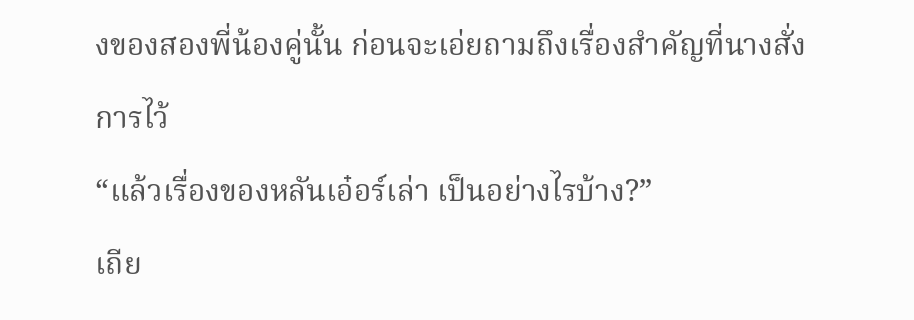งของสองพี่น้องคู่นั้น ก่อนจะเอ่ยถามถึงเรื่องสำคัญที่นางสั่งการไว้
“แล้วเรื่องของหลันเอ๋อร์เล่า เป็นอย่างไรบ้าง?”
เถีย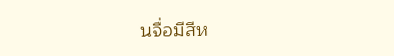นจื่อมีสีห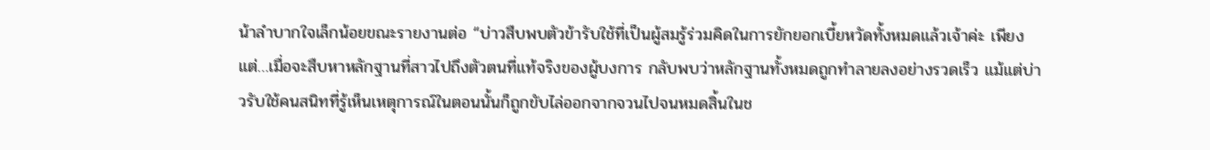น้าลำบากใจเล็กน้อยขณะรายงานต่อ “บ่าวสืบพบตัวข้ารับใช้ที่เป็นผู้สมรู้ร่วมคิดในการยักยอกเบี้ยหวัดทั้งหมดแล้วเจ้าค่ะ เพียงแต่…เมื่อจะสืบหาหลักฐานที่สาวไปถึงตัวตนที่แท้จริงของผู้บงการ กลับพบว่าหลักฐานทั้งหมดถูกทำลายลงอย่างรวดเร็ว แม้แต่บ่าวรับใช้คนสนิทที่รู้เห็นเหตุการณ์ในตอนนั้นก็ถูกขับไล่ออกจากจวนไปจนหมดสิ้นในช